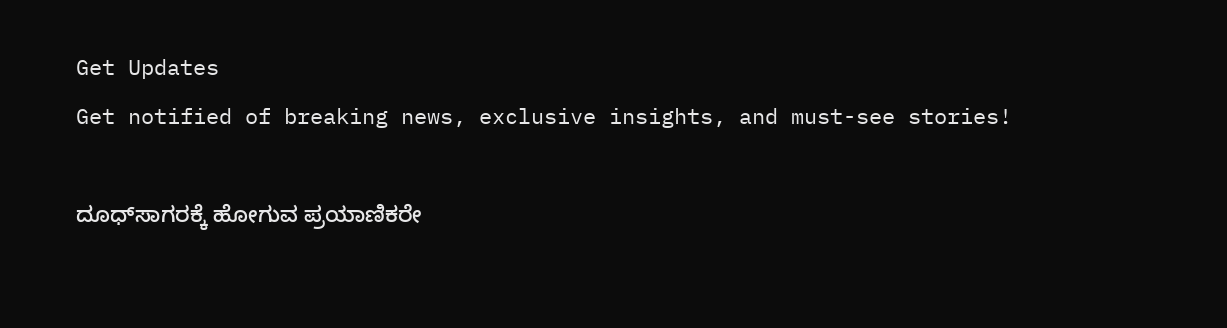Get Updates
Get notified of breaking news, exclusive insights, and must-see stories!

ದೂಧ್‌ಸಾಗರಕ್ಕೆ ಹೋಗುವ ಪ್ರಯಾಣಿಕರೇ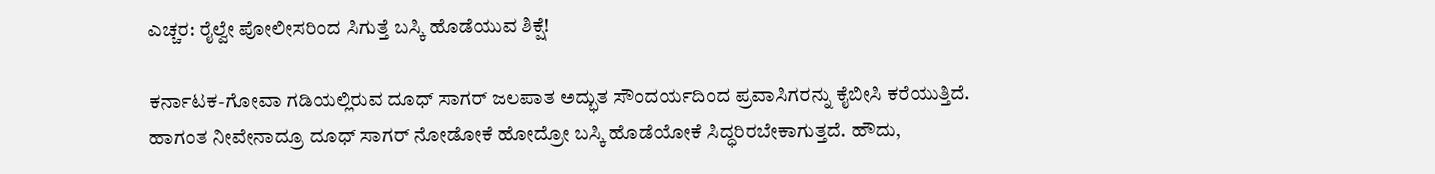ಎಚ್ಚರ: ರೈಲ್ವೇ ಪೋಲೀಸರಿಂದ ಸಿಗುತ್ತೆ ಬಸ್ಕಿ ಹೊಡೆಯುವ ಶಿಕ್ಷೆ!

ಕರ್ನಾಟಕ-ಗೋವಾ ಗಡಿಯಲ್ಲಿರುವ ದೂಧ್ ಸಾಗರ್ ಜಲಪಾತ ಅದ್ಭುತ ಸೌಂದರ್ಯದಿಂದ ಪ್ರವಾಸಿಗರನ್ನು ಕೈಬೀಸಿ ಕರೆಯುತ್ತಿದೆ. ಹಾಗಂತ ನೀವೇನಾದ್ರೂ ದೂಧ್ ಸಾಗರ್ ನೋಡೋಕೆ ಹೋದ್ರೋ ಬಸ್ಕಿ ಹೊಡೆಯೋಕೆ ಸಿದ್ಧರಿರಬೇಕಾಗುತ್ತದೆ. ಹೌದು,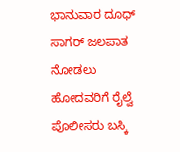ಭಾನುವಾರ ದೂಧ್ ಸಾಗರ್ ಜಲಪಾತ ನೋಡಲು ಹೋದವರಿಗೆ ರೈಲ್ವೆ ಪೊಲೀಸರು ಬಸ್ಕಿ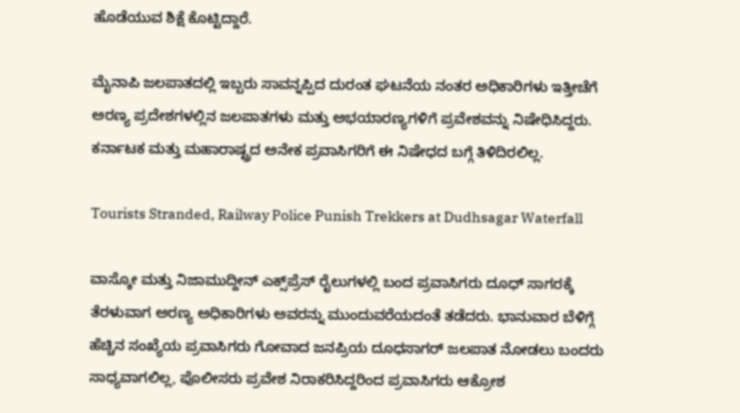ಹೊಡೆಯುವ ಶಿಕ್ಷೆ ಕೊಟ್ಟಿದ್ದಾರೆ.

ಮೈನಾಪಿ ಜಲಪಾತದಲ್ಲಿ ಇಬ್ಬರು ಸಾವನ್ನಪ್ಪಿದ ದುರಂತ ಘಟನೆಯ ನಂತರ ಅಧಿಕಾರಿಗಳು ಇತ್ತೀಚೆಗೆ ಅರಣ್ಯ ಪ್ರದೇಶಗಳಲ್ಲಿನ ಜಲಪಾತಗಳು ಮತ್ತು ಅಭಯಾರಣ್ಯಗಳಿಗೆ ಪ್ರವೇಶವನ್ನು ನಿಷೇಧಿಸಿದ್ದರು. ಕರ್ನಾಟಕ ಮತ್ತು ಮಹಾರಾಷ್ಟ್ರದ ಅನೇಕ ಪ್ರವಾಸಿಗರಿಗೆ ಈ ನಿಷೇಧದ ಬಗ್ಗೆ ತಿಳಿದಿರಲಿಲ್ಲ.

Tourists Stranded, Railway Police Punish Trekkers at Dudhsagar Waterfall

ವಾಸ್ಕೋ ಮತ್ತು ನಿಜಾಮುದ್ದೀನ್ ಎಕ್ಸ್‌ಪ್ರೆಸ್ ರೈಲುಗಳಲ್ಲಿ ಬಂದ ಪ್ರವಾಸಿಗರು ದೂಧ್ ಸಾಗರಕ್ಕೆ ತೆರಳುವಾಗ ಅರಣ್ಯ ಅಧಿಕಾರಿಗಳು ಅವರನ್ನು ಮುಂದುವರೆಯದಂತೆ ತಡೆದರು. ಭಾನುವಾರ ಬೆಳಿಗ್ಗೆ ಹೆಚ್ಚಿನ ಸಂಖ್ಯೆಯ ಪ್ರವಾಸಿಗರು ಗೋವಾದ ಜನಪ್ರಿಯ ದೂಧಸಾಗರ್ ಜಲಪಾತ ನೋಡಲು ಬಂದರು ಸಾಧ್ಯವಾಗಲಿಲ್ಲ, ಪೊಲೀಸರು ಪ್ರವೇಶ ನಿರಾಕರಿಸಿದ್ದರಿಂದ ಪ್ರವಾಸಿಗರು ಆಕ್ರೋಶ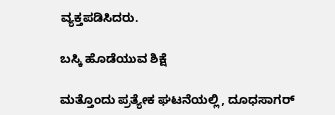ವ್ಯಕ್ತಪಡಿಸಿದರು.

ಬಸ್ಕಿ ಹೊಡೆಯುವ ಶಿಕ್ಷೆ

ಮತ್ತೊಂದು ಪ್ರತ್ಯೇಕ ಘಟನೆಯಲ್ಲಿ, ದೂಧಸಾಗರ್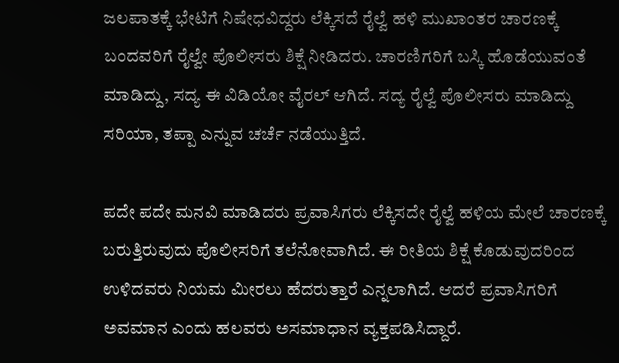ಜಲಪಾತಕ್ಕೆ ಭೇಟಿಗೆ ನಿಷೇಧವಿದ್ದರು ಲೆಕ್ಕಿಸದೆ ರೈಲ್ವೆ ಹಳಿ ಮುಖಾಂತರ ಚಾರಣಕ್ಕೆ ಬಂದವರಿಗೆ ರೈಲ್ವೇ ಪೊಲೀಸರು ಶಿಕ್ಷೆ ನೀಡಿದರು. ಚಾರಣಿಗರಿಗೆ ಬಸ್ಕಿ ಹೊಡೆಯುವಂತೆ ಮಾಡಿದ್ದು, ಸದ್ಯ ಈ ವಿಡಿಯೋ ವೈರಲ್ ಆಗಿದೆ. ಸದ್ಯ ರೈಲ್ವೆ ಪೊಲೀಸರು ಮಾಡಿದ್ದು ಸರಿಯಾ, ತಪ್ಪಾ ಎನ್ನುವ ಚರ್ಚೆ ನಡೆಯುತ್ತಿದೆ.

ಪದೇ ಪದೇ ಮನವಿ ಮಾಡಿದರು ಪ್ರವಾಸಿಗರು ಲೆಕ್ಕಿಸದೇ ರೈಲ್ವೆ ಹಳಿಯ ಮೇಲೆ ಚಾರಣಕ್ಕೆ ಬರುತ್ತಿರುವುದು ಪೊಲೀಸರಿಗೆ ತಲೆನೋವಾಗಿದೆ. ಈ ರೀತಿಯ ಶಿಕ್ಷೆ ಕೊಡುವುದರಿಂದ ಉಳಿದವರು ನಿಯಮ ಮೀರಲು ಹೆದರುತ್ತಾರೆ ಎನ್ನಲಾಗಿದೆ. ಆದರೆ ಪ್ರವಾಸಿಗರಿಗೆ ಅವಮಾನ ಎಂದು ಹಲವರು ಅಸಮಾಧಾನ ವ್ಯಕ್ತಪಡಿಸಿದ್ದಾರೆ.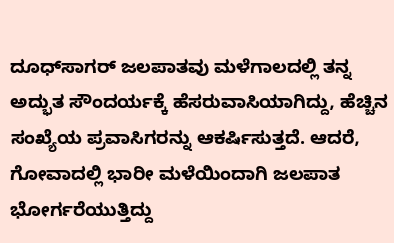ದೂಧ್‌ಸಾಗರ್ ಜಲಪಾತವು ಮಳೆಗಾಲದಲ್ಲಿ ತನ್ನ ಅದ್ಭುತ ಸೌಂದರ್ಯಕ್ಕೆ ಹೆಸರುವಾಸಿಯಾಗಿದ್ದು, ಹೆಚ್ಚಿನ ಸಂಖ್ಯೆಯ ಪ್ರವಾಸಿಗರನ್ನು ಆಕರ್ಷಿಸುತ್ತದೆ. ಆದರೆ, ಗೋವಾದಲ್ಲಿ ಭಾರೀ ಮಳೆಯಿಂದಾಗಿ ಜಲಪಾತ ಭೋರ್ಗರೆಯುತ್ತಿದ್ದು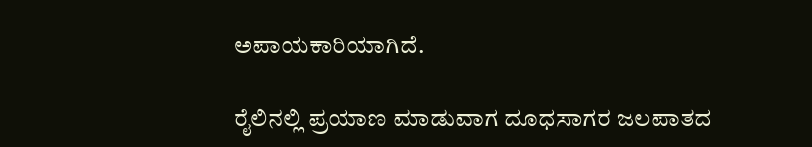ಅಪಾಯಕಾರಿಯಾಗಿದೆ.

ರೈಲಿನಲ್ಲಿ ಪ್ರಯಾಣ ಮಾಡುವಾಗ ದೂಧಸಾಗರ ಜಲಪಾತದ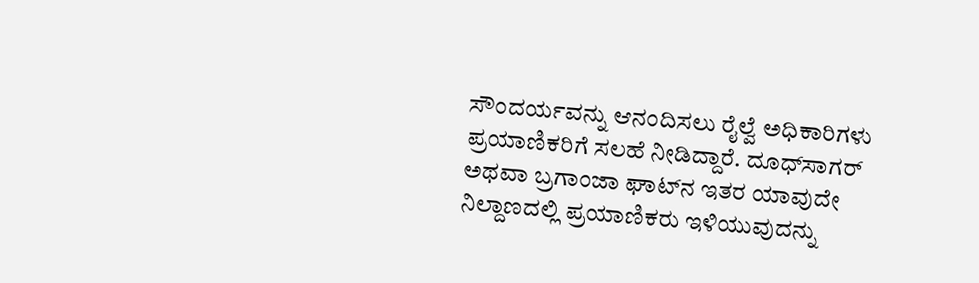ಸೌಂದರ್ಯವನ್ನು ಆನಂದಿಸಲು ರೈಲ್ವೆ ಅಧಿಕಾರಿಗಳು ಪ್ರಯಾಣಿಕರಿಗೆ ಸಲಹೆ ನೀಡಿದ್ದಾರೆ. ದೂಧ್‌ಸಾಗರ್ ಅಥವಾ ಬ್ರಗಾಂಜಾ ಘಾಟ್‌ನ ಇತರ ಯಾವುದೇ ನಿಲ್ದಾಣದಲ್ಲಿ ಪ್ರಯಾಣಿಕರು ಇಳಿಯುವುದನ್ನು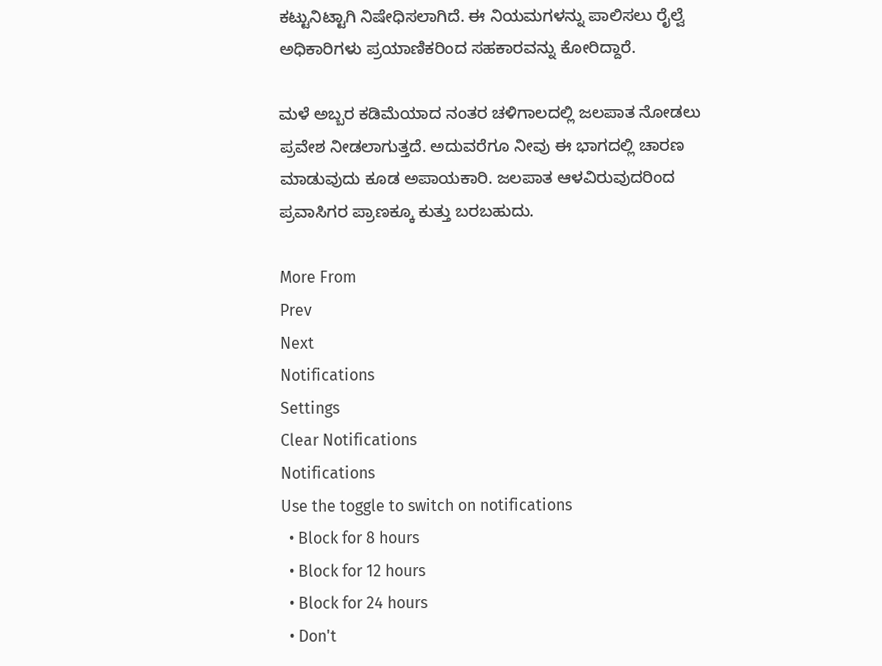ಕಟ್ಟುನಿಟ್ಟಾಗಿ ನಿಷೇಧಿಸಲಾಗಿದೆ. ಈ ನಿಯಮಗಳನ್ನು ಪಾಲಿಸಲು ರೈಲ್ವೆ ಅಧಿಕಾರಿಗಳು ಪ್ರಯಾಣಿಕರಿಂದ ಸಹಕಾರವನ್ನು ಕೋರಿದ್ದಾರೆ.

ಮಳೆ ಅಬ್ಬರ ಕಡಿಮೆಯಾದ ನಂತರ ಚಳಿಗಾಲದಲ್ಲಿ ಜಲಪಾತ ನೋಡಲು ಪ್ರವೇಶ ನೀಡಲಾಗುತ್ತದೆ. ಅದುವರೆಗೂ ನೀವು ಈ ಭಾಗದಲ್ಲಿ ಚಾರಣ ಮಾಡುವುದು ಕೂಡ ಅಪಾಯಕಾರಿ. ಜಲಪಾತ ಆಳವಿರುವುದರಿಂದ ಪ್ರವಾಸಿಗರ ಪ್ರಾಣಕ್ಕೂ ಕುತ್ತು ಬರಬಹುದು.

More From
Prev
Next
Notifications
Settings
Clear Notifications
Notifications
Use the toggle to switch on notifications
  • Block for 8 hours
  • Block for 12 hours
  • Block for 24 hours
  • Don't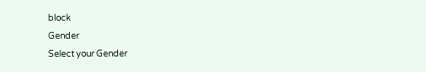block
Gender
Select your Gender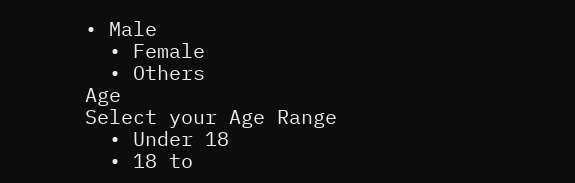• Male
  • Female
  • Others
Age
Select your Age Range
  • Under 18
  • 18 to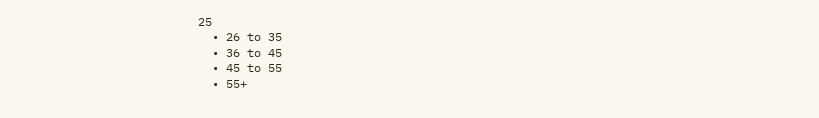25
  • 26 to 35
  • 36 to 45
  • 45 to 55
  • 55+